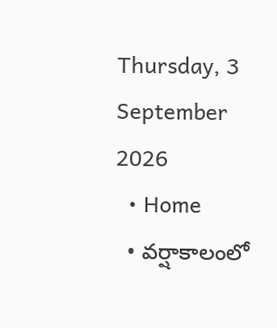Thursday, 3 September 2026
  • Home
  • వర్షాకాలంలో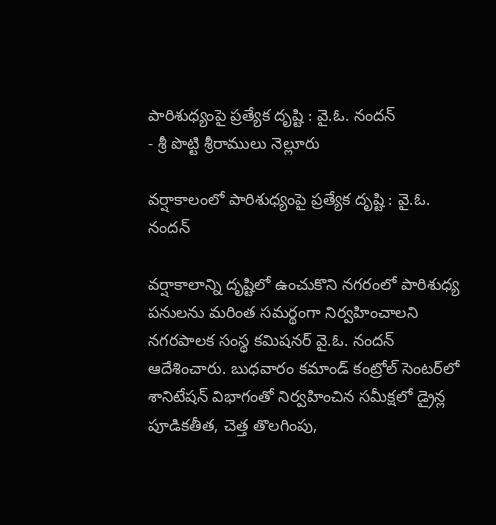పారిశుధ్యంపై ప్రత్యేక దృష్టి : వై.ఓ. నందన్
- శ్రీ పొట్టి శ్రీరాములు నెల్లూరు

వర్షాకాలంలో పారిశుధ్యంపై ప్రత్యేక దృష్టి : వై.ఓ. నందన్

వర్షాకాలాన్ని దృష్టిలో ఉంచుకొని నగరంలో పారిశుధ్య పనులను మరింత సమర్థంగా నిర్వహించాలని నగరపాలక సంస్థ కమిషనర్ వై.ఓ. నందన్ ఆదేశించారు. బుధవారం కమాండ్ కంట్రోల్ సెంటర్‌లో శానిటేషన్ విభాగంతో నిర్వహించిన సమీక్షలో డ్రైన్ల పూడికతీత, చెత్త తొలగింపు,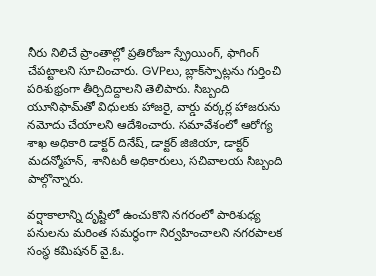నీరు నిలిచే ప్రాంతాల్లో ప్రతిరోజూ స్ప్రేయింగ్, ఫాగింగ్ చేపట్టాలని సూచించారు. GVPలు, బ్లాక్‌స్పాట్లను గుర్తించి పరిశుభ్రంగా తీర్చిదిద్దాలని తెలిపారు. సిబ్బంది యూనిఫామ్‌తో విధులకు హాజరై, వార్డు వర్కర్ల హాజరును నమోదు చేయాలని ఆదేశించారు. సమావేశంలో ఆరోగ్య శాఖ అధికారి డాక్టర్ దినేష్, డాక్టర్ జిజియా, డాక్టర్ మదన్మోహన్, శానిటరీ అధికారులు, సచివాలయ సిబ్బంది పాల్గొన్నారు.

వర్షాకాలాన్ని దృష్టిలో ఉంచుకొని నగరంలో పారిశుధ్య పనులను మరింత సమర్థంగా నిర్వహించాలని నగరపాలక సంస్థ కమిషనర్ వై.ఓ.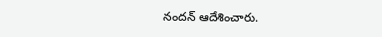నందన్ ఆదేశించారు.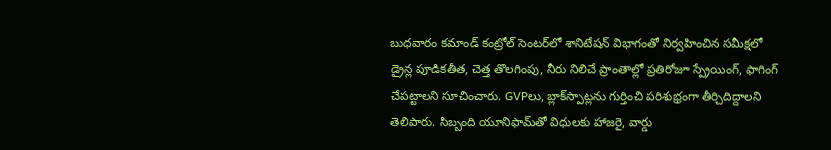బుధవారం కమాండ్ కంట్రోల్ సెంటర్‌లో శానిటేషన్ విభాగంతో నిర్వహించిన సమీక్షలో డ్రైన్ల పూడికతీత, చెత్త తొలగింపు, నీరు నిలిచే ప్రాంతాల్లో ప్రతిరోజూ స్ప్రేయింగ్, ఫాగింగ్ చేపట్టాలని సూచించారు. GVPలు, బ్లాక్‌స్పాట్లను గుర్తించి పరిశుభ్రంగా తీర్చిదిద్దాలని తెలిపారు. సిబ్బంది యూనిఫామ్‌తో విధులకు హాజరై, వార్డు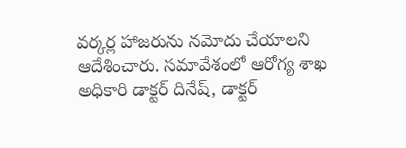వర్కర్ల హాజరును నమోదు చేయాలని ఆదేశించారు. సమావేశంలో ఆరోగ్య శాఖ అధికారి డాక్టర్ దినేష్, డాక్టర్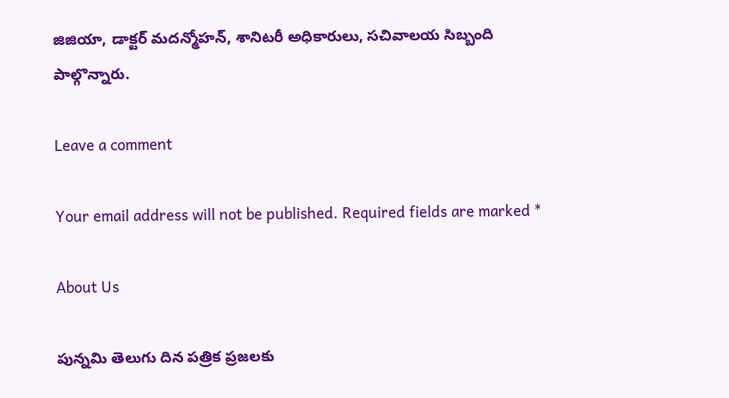జిజియా, డాక్టర్ మదన్మోహన్, శానిటరీ అధికారులు, సచివాలయ సిబ్బంది పాల్గొన్నారు.

Leave a comment

Your email address will not be published. Required fields are marked *

About Us

పున్నమి తెలుగు దిన పత్రిక ప్రజలకు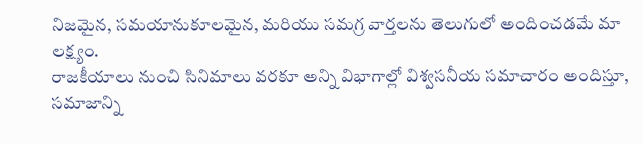నిజమైన, సమయానుకూలమైన, మరియు సమగ్ర వార్తలను తెలుగులో అందించడమే మా లక్ష్యం.
రాజకీయాలు నుంచి సినిమాలు వరకూ అన్ని విభాగాల్లో విశ్వసనీయ సమాచారం అందిస్తూ, సమాజాన్ని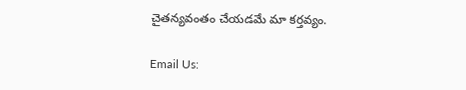చైతన్యవంతం చేయడమే మా కర్తవ్యం.

Email Us: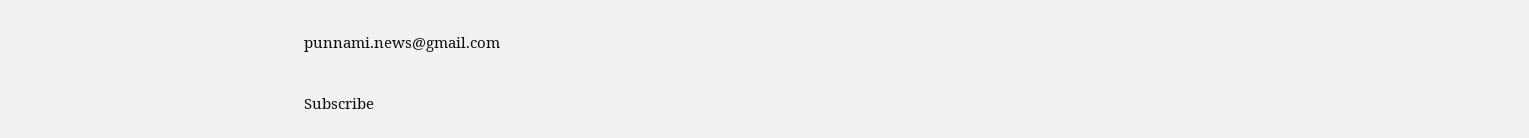punnami.news@gmail.com

Subscribe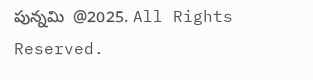పున్నమి  @2025. All Rights Reserved.